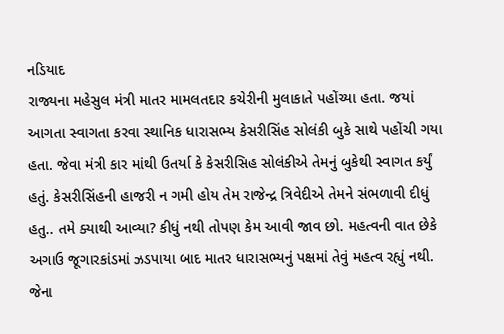નડિયાદ
રાજ્યના મહેસુલ મંત્રી માતર મામલતદાર કચેરીની મુલાકાતે પહોંચ્યા હતા. જયાં આગતા સ્વાગતા કરવા સ્થાનિક ધારાસભ્ય કેસરીસિંહ સોલંકી બુકે સાથે પહોંચી ગયા હતા. જેવા મંત્રી કાર માંથી ઉતર્યા કે કેસરીસિહ સોલંકીએ તેમનું બુકેથી સ્વાગત કર્યું હતું. કેસરીસિંહની હાજરી ન ગમી હોય તેમ રાજેન્દ્ર ત્રિવેદીએ તેમને સંભળાવી દીધું હતુ.. તમે ક્યાથી આવ્યા? કીધું નથી તોપણ કેમ આવી જાવ છો. મહત્વની વાત છેકે અગાઉ જૂગારકાંડમાં ઝડપાયા બાદ માતર ધારાસભ્યનું પક્ષમાં તેવું મહત્વ રહ્યું નથી. જેના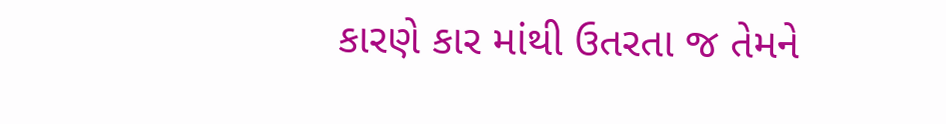કારણે કાર માંથી ઉતરતા જ તેમને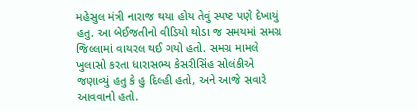મહેસુલ મંત્રી નારાજ થયા હોય તેવું સ્પષ્ટ પણે દેખાયું હતુ. આ બેઈજતીનો વીડિયો થોડા જ સમયમાં સમગ્ર જિલ્લામાં વાયરલ થઈ ગયો હતો. સમગ્ર મામલે ખુલાસો કરતા ધારાસભ્ય કેસરીસિંહ સોલંકીએ જણાવ્યું હતુ કે હુ દિલ્હી હતો, અને આજે સવારે આવવાનો હતો.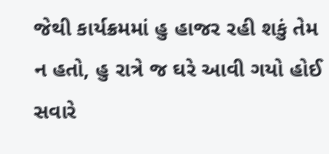જેથી કાર્યક્રમમાં હુ હાજર રહી શકું તેમ ન હતો, હુ રાત્રે જ ઘરે આવી ગયો હોઈ સવારે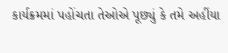કાર્યક્રમમાં પહોંચતા તેઓએ પૂછ્યું કે તમે અહીંયા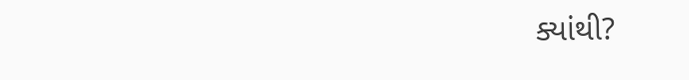ક્યાંથી?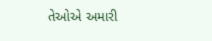તેઓએ અમારી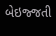બેઇજ્જતી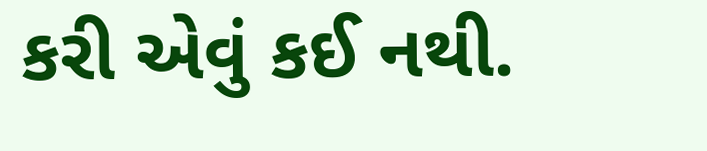કરી એવું કઈ નથી.